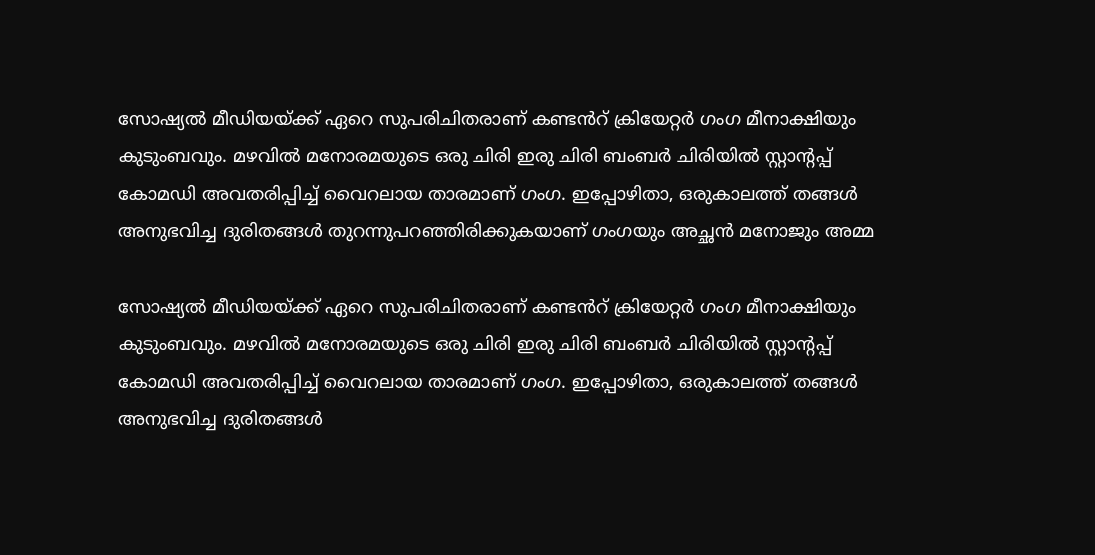സോഷ്യൽ മീഡിയയ്ക്ക് ഏറെ സുപരിചിതരാണ് കണ്ടൻറ് ക്രിയേറ്റർ ഗംഗ മീനാക്ഷിയും കുടുംബവും. മഴവില്‍ മനോരമയുടെ ഒരു ചിരി ഇരു ചിരി ബംബർ ചിരിയിൽ സ്റ്റാന്റപ്പ് കോമഡി അവതരിപ്പിച്ച് വൈറലായ താരമാണ് ഗംഗ. ഇപ്പോഴിതാ, ഒരുകാലത്ത് തങ്ങൾ അനുഭവിച്ച ദുരിതങ്ങള്‍ തുറന്നുപറഞ്ഞിരിക്കുകയാണ് ഗംഗയും അച്ഛന്‍ മനോജും അമ്മ

സോഷ്യൽ മീഡിയയ്ക്ക് ഏറെ സുപരിചിതരാണ് കണ്ടൻറ് ക്രിയേറ്റർ ഗംഗ മീനാക്ഷിയും കുടുംബവും. മഴവില്‍ മനോരമയുടെ ഒരു ചിരി ഇരു ചിരി ബംബർ ചിരിയിൽ സ്റ്റാന്റപ്പ് കോമഡി അവതരിപ്പിച്ച് വൈറലായ താരമാണ് ഗംഗ. ഇപ്പോഴിതാ, ഒരുകാലത്ത് തങ്ങൾ അനുഭവിച്ച ദുരിതങ്ങള്‍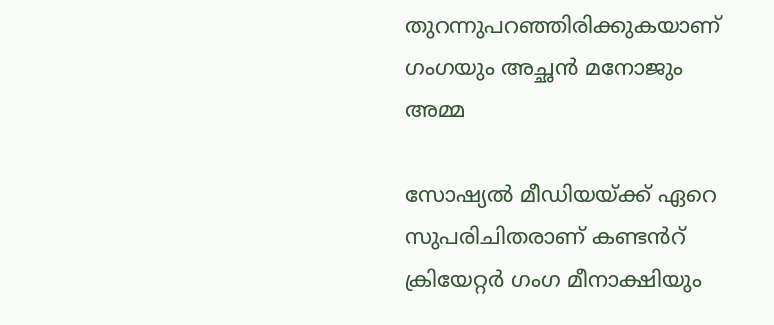തുറന്നുപറഞ്ഞിരിക്കുകയാണ് ഗംഗയും അച്ഛന്‍ മനോജും അമ്മ

സോഷ്യൽ മീഡിയയ്ക്ക് ഏറെ സുപരിചിതരാണ് കണ്ടൻറ് ക്രിയേറ്റർ ഗംഗ മീനാക്ഷിയും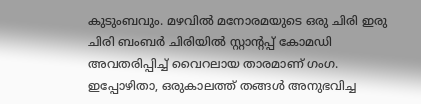കുടുംബവും. മഴവില്‍ മനോരമയുടെ ഒരു ചിരി ഇരു ചിരി ബംബർ ചിരിയിൽ സ്റ്റാന്റപ്പ് കോമഡി അവതരിപ്പിച്ച് വൈറലായ താരമാണ് ഗംഗ. ഇപ്പോഴിതാ, ഒരുകാലത്ത് തങ്ങൾ അനുഭവിച്ച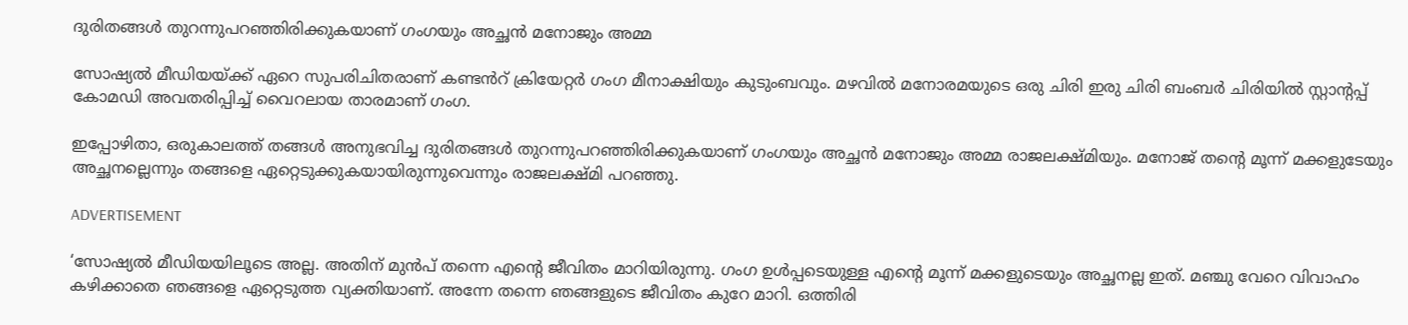ദുരിതങ്ങള്‍ തുറന്നുപറഞ്ഞിരിക്കുകയാണ് ഗംഗയും അച്ഛന്‍ മനോജും അമ്മ

സോഷ്യൽ മീഡിയയ്ക്ക് ഏറെ സുപരിചിതരാണ് കണ്ടൻറ് ക്രിയേറ്റർ ഗംഗ മീനാക്ഷിയും കുടുംബവും. മഴവില്‍ മനോരമയുടെ ഒരു ചിരി ഇരു ചിരി ബംബർ ചിരിയിൽ സ്റ്റാന്റപ്പ് കോമഡി അവതരിപ്പിച്ച് വൈറലായ താരമാണ് ഗംഗ.

ഇപ്പോഴിതാ, ഒരുകാലത്ത് തങ്ങൾ അനുഭവിച്ച ദുരിതങ്ങള്‍ തുറന്നുപറഞ്ഞിരിക്കുകയാണ് ഗംഗയും അച്ഛന്‍ മനോജും അമ്മ രാജലക്ഷ്മിയും. മനോജ് തന്റെ മൂന്ന് മക്കളുടേയും അച്ഛനല്ലെന്നും തങ്ങളെ ഏറ്റെടുക്കുകയായിരുന്നുവെന്നും രാജലക്ഷ്മി പറഞ്ഞു.

ADVERTISEMENT

‘സോഷ്യല്‍ മീഡിയയിലൂടെ അല്ല. അതിന് മുന്‍പ് തന്നെ എന്റെ ജീവിതം മാറിയിരുന്നു. ഗംഗ ഉൾപ്പടെയുള്ള എന്റെ മൂന്ന് മക്കളുടെയും അച്ഛനല്ല ഇത്. മഞ്ചു വേറെ വിവാഹം കഴിക്കാതെ ഞങ്ങളെ ഏറ്റെടുത്ത വ്യക്തിയാണ്. അന്നേ തന്നെ ഞങ്ങളുടെ ജീവിതം കുറേ മാറി. ഒത്തിരി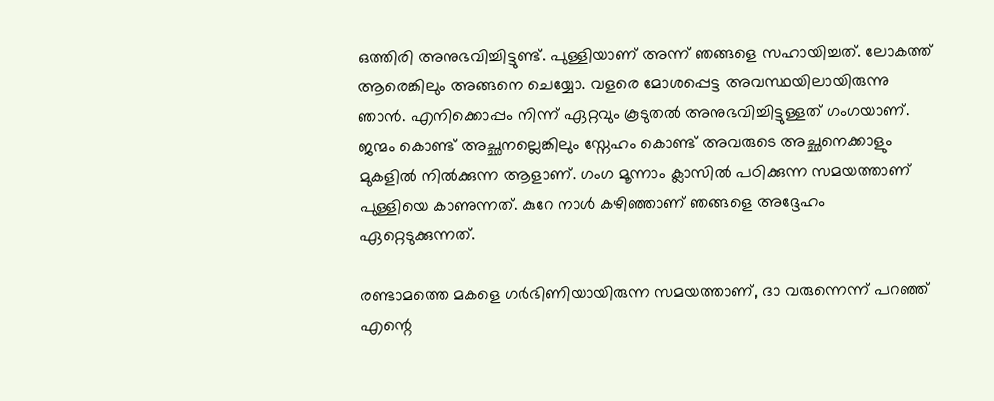ഒത്തിരി അനുഭവിച്ചിട്ടുണ്ട്. പുള്ളിയാണ് അന്ന് ഞങ്ങളെ സഹായിച്ചത്. ലോകത്ത് ആരെങ്കിലും അങ്ങനെ ചെയ്യോ. വളരെ മോശപ്പെട്ട അവസ്ഥയിലായിരുന്നു ഞാന്‍. എനിക്കൊപ്പം നിന്ന് ഏറ്റവും കൂടുതല്‍ അനുഭവിച്ചിട്ടുള്ളത് ഗംഗയാണ്. ജന്മം കൊണ്ട് അച്ഛനല്ലെങ്കിലും സ്നേഹം കൊണ്ട് അവരുടെ അച്ഛനെക്കാളും മുകളില്‍ നില്‍ക്കുന്ന ആളാണ്. ഗംഗ മൂന്നാം ക്ലാസില്‍ പഠിക്കുന്ന സമയത്താണ് പുള്ളിയെ കാണുന്നത്. കുറേ നാള്‍ കഴിഞ്ഞാണ് ഞങ്ങളെ അദ്ദേഹം ഏറ്റെടുക്കുന്നത്.

രണ്ടാമത്തെ മകളെ ഗര്‍ഭിണിയായിരുന്ന സമയത്താണ്, ദാ വരുന്നെന്ന് പറഞ്ഞ് എന്റെ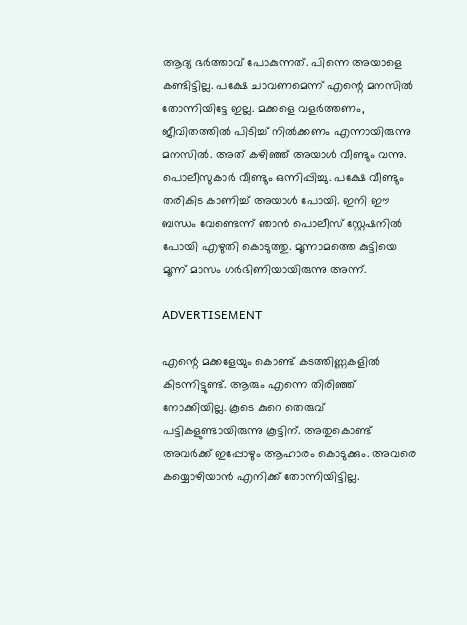ആദ്യ ഭര്‍ത്താവ് പോകുന്നത്. പിന്നെ അയാളെ കണ്ടിട്ടില്ല. പക്ഷേ ചാവണമെന്ന് എന്റെ മനസില്‍ തോന്നിയിട്ടേ ഇല്ല. മക്കളെ വളര്‍ത്തണം, ജീവിതത്തില്‍ പിടിച്ച് നില്‍ക്കണം എന്നായിരുന്നു മനസില്‍. അത് കഴിഞ്ഞ് അയാള്‍ വീണ്ടും വന്നു. പൊലീസുകാര്‍ വീണ്ടും ഒന്നിപ്പിച്ചു. പക്ഷേ വീണ്ടും തരികിട കാണിച്ച് അയാള്‍ പോയി. ഇനി ഈ ബന്ധം വേണ്ടെന്ന് ഞാന്‍ പൊലീസ് സ്റ്റേഷനില്‍ പോയി എഴുതി കൊടുത്തു. മൂന്നാമത്തെ കുട്ടിയെ മൂന്ന് മാസം ഗര്‍ഭിണിയായിരുന്നു അന്ന്.

ADVERTISEMENT

എന്റെ മക്കളേയും കൊണ്ട് കടത്തിണ്ണകളില്‍ കിടന്നിട്ടുണ്ട്. ആരും എന്നെ തിരിഞ്ഞ് നോക്കിയില്ല. കൂടെ കുറെ തെരുവ് പട്ടികളുണ്ടായിരുന്നു കൂട്ടിന്. അതുകൊണ്ട് അവര്‍ക്ക് ഇപ്പോഴും ആഹാരം കൊടുക്കും. അവരെ കയ്യൊഴിയാന്‍ എനിക്ക് തോന്നിയിട്ടില്ല.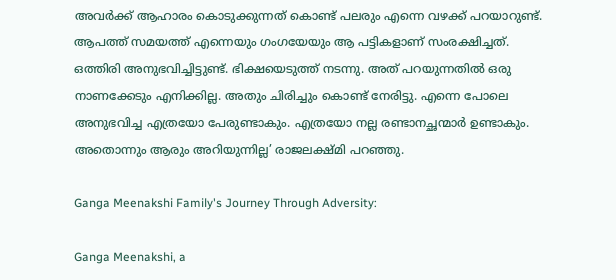അവര്‍ക്ക് ആഹാരം കൊടുക്കുന്നത് കൊണ്ട് പലരും എന്നെ വഴക്ക് പറയാറുണ്ട്. ആപത്ത് സമയത്ത് എന്നെയും ഗംഗയേയും ആ പട്ടികളാണ് സംരക്ഷിച്ചത്. ഒത്തിരി അനുഭവിച്ചിട്ടുണ്ട്. ഭിക്ഷയെടുത്ത് നടന്നു. അത് പറയുന്നതില്‍ ഒരു നാണക്കേടും എനിക്കില്ല. അതും ചിരിച്ചും കൊണ്ട് നേരിട്ടു. എന്നെ പോലെ അനുഭവിച്ച എത്രയോ പേരുണ്ടാകും. എത്രയോ നല്ല രണ്ടാനച്ഛന്മാര്‍ ഉണ്ടാകും. അതൊന്നും ആരും അറിയുന്നില്ല’ രാജലക്ഷ്മി പറഞ്ഞു.

Ganga Meenakshi Family's Journey Through Adversity:

Ganga Meenakshi, a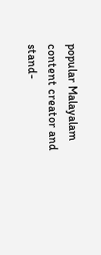popular Malayalam content creator and stand-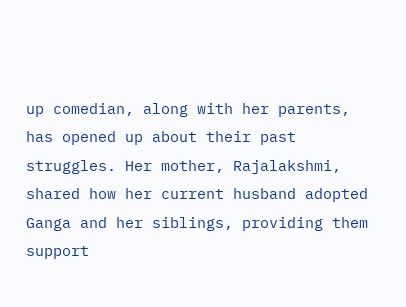up comedian, along with her parents, has opened up about their past struggles. Her mother, Rajalakshmi, shared how her current husband adopted Ganga and her siblings, providing them support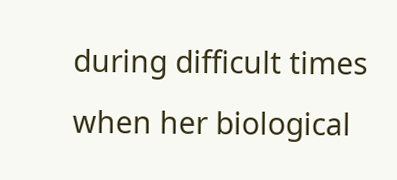during difficult times when her biological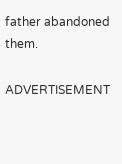father abandoned them.

ADVERTISEMENT